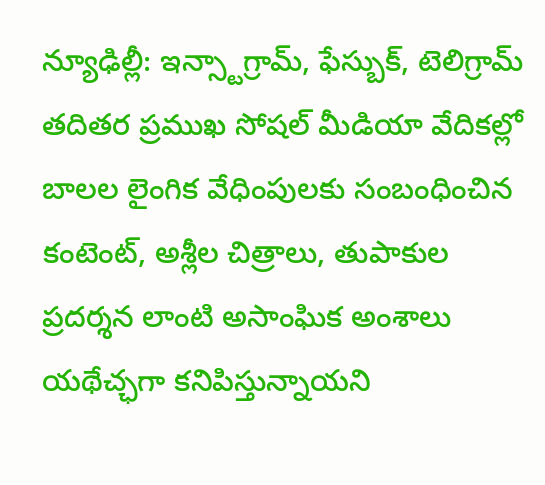న్యూఢిల్లీ: ఇన్స్టాగ్రామ్, ఫేస్బుక్, టెలిగ్రామ్ తదితర ప్రముఖ సోషల్ మీడియా వేదికల్లో బాలల లైంగిక వేధింపులకు సంబంధించిన కంటెంట్, అశ్లీల చిత్రాలు, తుపాకుల ప్రదర్శన లాంటి అసాంఘిక అంశాలు యథేచ్ఛగా కనిపిస్తున్నాయని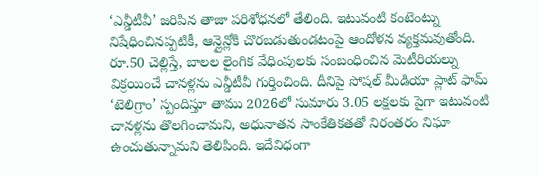‘ఎన్డీటీవీ’ జరిపిన తాజా పరిశోధనలో తేలింది. ఇటువంటి కంటెంట్ను నిషేధించినప్పటికీ, ఆన్లైన్లోకి చొరబడుతుండటంపై ఆందోళన వ్యక్తమవుతోంది. రూ.50 చెల్లిస్తే, బాలల లైంగిక వేధింపులకు సంబంధించిన మెటీరియల్ను విక్రయించే చానళ్లను ఎన్డీటీవీ గుర్తించింది. దీనిపై సోషల్ మీడియా ప్లాట్ ఫామ్ ‘టెలిగ్రాం’ స్పందిస్తూ తాము 2026లో సుమారు 3.05 లక్షలకు పైగా ఇటువంటి చానళ్లను తొలగించామని, అధునాతన సాంకేతికతతో నిరంతరం నిఘా ఉంచుతున్నామని తెలిపింది. ఇదేవిధంగా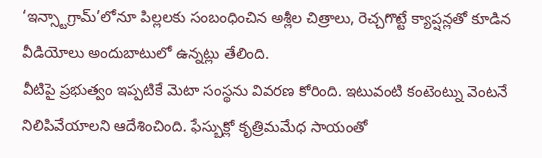‘ఇన్స్టాగ్రామ్’లోనూ పిల్లలకు సంబంధించిన అశ్లీల చిత్రాలు, రెచ్చగొట్టే క్యాప్షన్లతో కూడిన వీడియోలు అందుబాటులో ఉన్నట్లు తేలింది.
వీటిపై ప్రభుత్వం ఇప్పటికే మెటా సంస్థను వివరణ కోరింది. ఇటువంటి కంటెంట్ను వెంటనే నిలిపివేయాలని ఆదేశించింది. ఫేస్బుక్లో కృత్రిమమేధ సాయంతో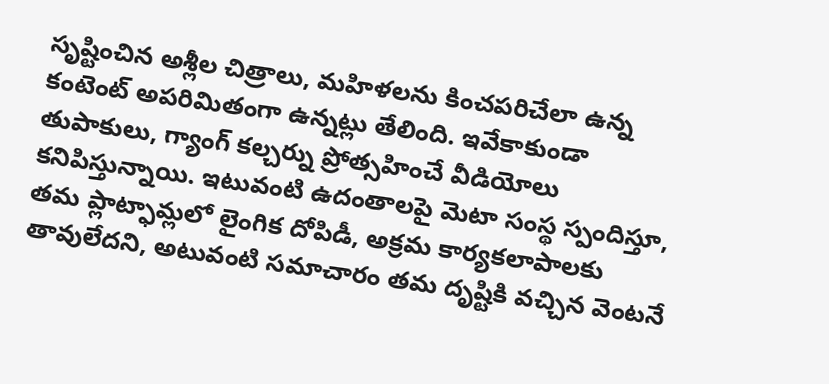సృష్టించిన అశ్లీల చిత్రాలు, మహిళలను కించపరిచేలా ఉన్న కంటెంట్ అపరిమితంగా ఉన్నట్లు తేలింది. ఇవేకాకుండా తుపాకులు, గ్యాంగ్ కల్చర్ను ప్రోత్సహించే వీడియోలు కనిపిస్తున్నాయి. ఇటువంటి ఉదంతాలపై మెటా సంస్థ స్పందిస్తూ, తమ ప్లాట్ఫామ్లలో లైంగిక దోపిడీ, అక్రమ కార్యకలాపాలకు తావులేదని, అటువంటి సమాచారం తమ దృష్టికి వచ్చిన వెంటనే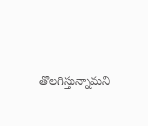తొలగిస్తున్నామని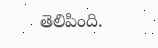తెలిపింది.